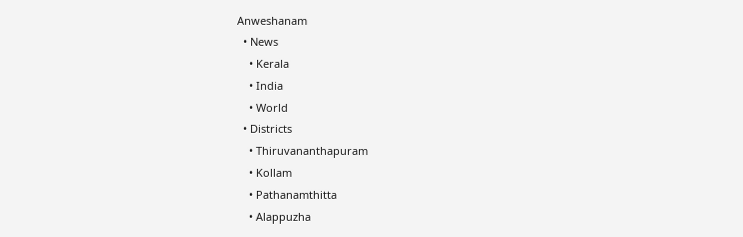Anweshanam
  • News
    • Kerala
    • India
    • World
  • Districts
    • Thiruvananthapuram
    • Kollam
    • Pathanamthitta
    • Alappuzha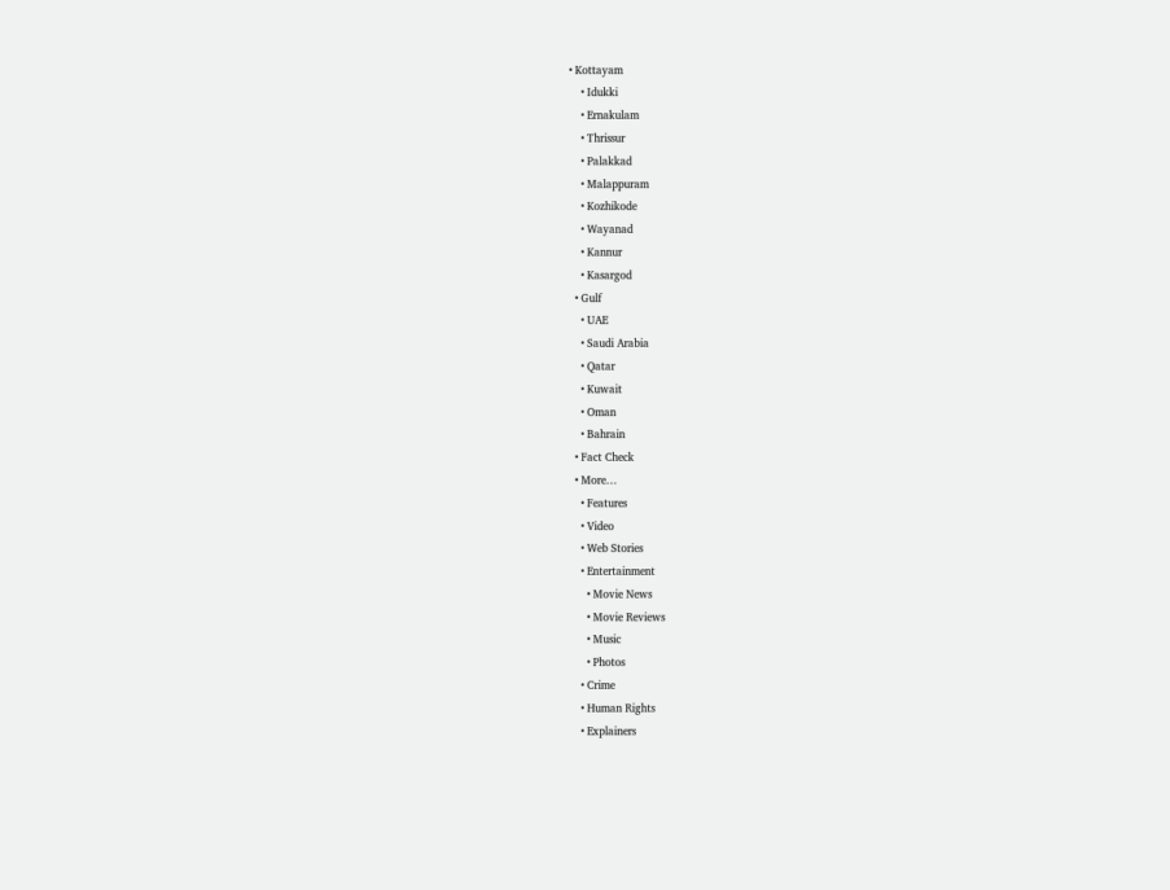• Kottayam
    • Idukki
    • Ernakulam
    • Thrissur
    • Palakkad
    • Malappuram
    • Kozhikode
    • Wayanad
    • Kannur
    • Kasargod
  • Gulf
    • UAE
    • Saudi Arabia
    • Qatar
    • Kuwait
    • Oman
    • Bahrain
  • Fact Check
  • More…
    • Features
    • Video
    • Web Stories
    • Entertainment
      • Movie News
      • Movie Reviews
      • Music
      • Photos
    • Crime
    • Human Rights
    • Explainers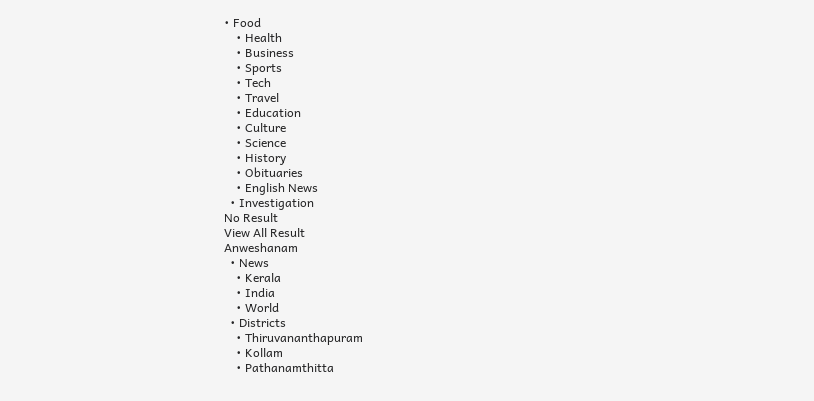• Food
    • Health
    • Business
    • Sports
    • Tech
    • Travel
    • Education
    • Culture
    • Science
    • History
    • Obituaries
    • English News
  • Investigation
No Result
View All Result
Anweshanam
  • News
    • Kerala
    • India
    • World
  • Districts
    • Thiruvananthapuram
    • Kollam
    • Pathanamthitta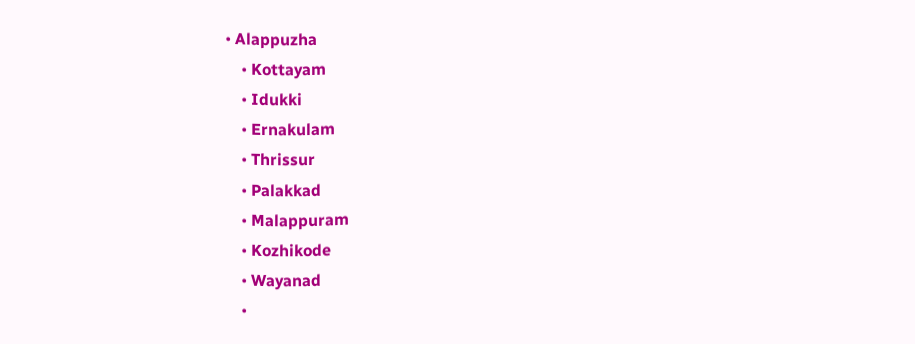• Alappuzha
    • Kottayam
    • Idukki
    • Ernakulam
    • Thrissur
    • Palakkad
    • Malappuram
    • Kozhikode
    • Wayanad
    •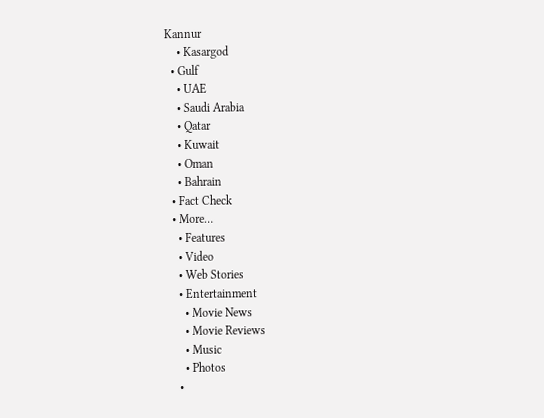Kannur
    • Kasargod
  • Gulf
    • UAE
    • Saudi Arabia
    • Qatar
    • Kuwait
    • Oman
    • Bahrain
  • Fact Check
  • More…
    • Features
    • Video
    • Web Stories
    • Entertainment
      • Movie News
      • Movie Reviews
      • Music
      • Photos
    •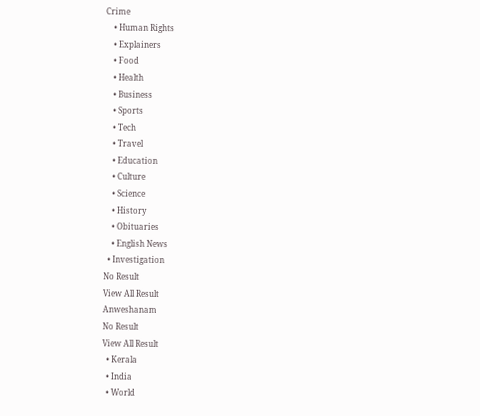Crime
    • Human Rights
    • Explainers
    • Food
    • Health
    • Business
    • Sports
    • Tech
    • Travel
    • Education
    • Culture
    • Science
    • History
    • Obituaries
    • English News
  • Investigation
No Result
View All Result
Anweshanam
No Result
View All Result
  • Kerala
  • India
  • World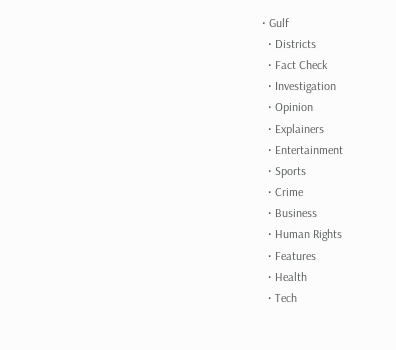• Gulf
  • Districts
  • Fact Check
  • Investigation
  • Opinion
  • Explainers
  • Entertainment
  • Sports
  • Crime
  • Business
  • Human Rights
  • Features
  • Health
  • Tech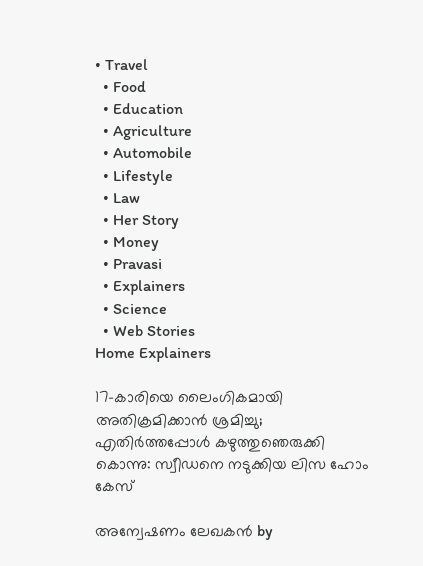• Travel
  • Food
  • Education
  • Agriculture
  • Automobile
  • Lifestyle
  • Law
  • Her Story
  • Money
  • Pravasi
  • Explainers
  • Science
  • Web Stories
Home Explainers

17-കാരിയെ ലൈംഗികമായി അതിക്രമിക്കാൻ ശ്രമിച്ചു; എതിർത്തപ്പോൾ കഴുത്തുഞെരുക്കി കൊന്നു: സ്വീഡനെ നടുക്കിയ ലിസ ഹോം കേസ്

അന്വേഷണം ലേഖകൻ by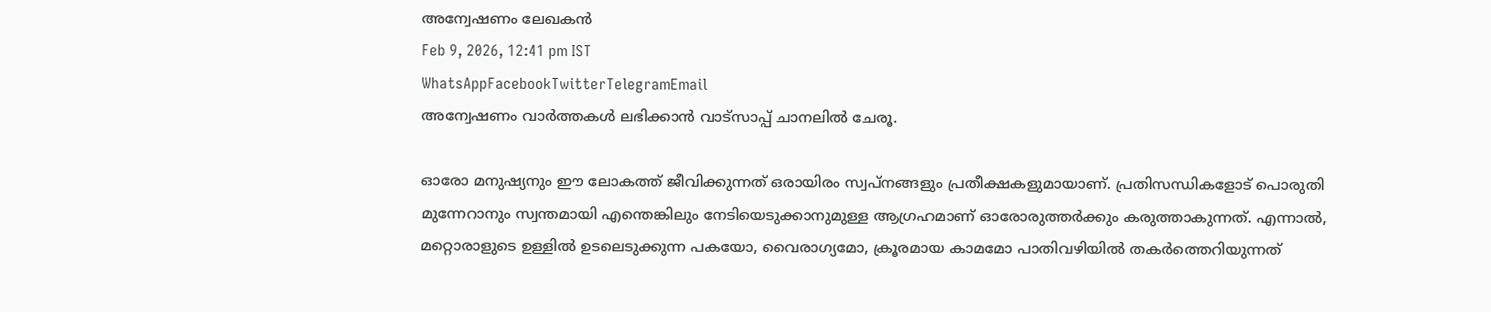അന്വേഷണം ലേഖകൻ
Feb 9, 2026, 12:41 pm IST
WhatsAppFacebookTwitterTelegramEmail
അന്വേഷണം വാർത്തകൾ ലഭിക്കാന്‍ വാട്സാപ്പ് ചാനലില്‍ ചേരൂ.

ഓരോ മനുഷ്യനും ഈ ലോകത്ത് ജീവിക്കുന്നത് ഒരായിരം സ്വപ്നങ്ങളും പ്രതീക്ഷകളുമായാണ്. പ്രതിസന്ധികളോട് പൊരുതി മുന്നേറാനും സ്വന്തമായി എന്തെങ്കിലും നേടിയെടുക്കാനുമുള്ള ആഗ്രഹമാണ് ഓരോരുത്തർക്കും കരുത്താകുന്നത്. എന്നാൽ, മറ്റൊരാളുടെ ഉള്ളിൽ ഉടലെടുക്കുന്ന പകയോ, വൈരാഗ്യമോ, ക്രൂരമായ കാമമോ പാതിവഴിയിൽ തകർത്തെറിയുന്നത്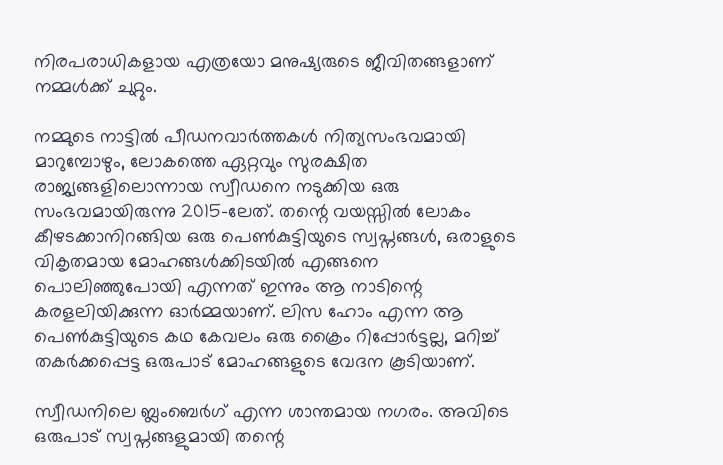നിരപരാധികളായ എത്രയോ മനുഷ്യരുടെ ജീവിതങ്ങളാണ് നമ്മൾക്ക് ചുറ്റും.

നമ്മുടെ നാട്ടിൽ പീഡനവാർത്തകൾ നിത്യസംഭവമായി മാറുമ്പോഴും, ലോകത്തെ ഏറ്റവും സുരക്ഷിത രാജ്യങ്ങളിലൊന്നായ സ്വീഡനെ നടുക്കിയ ഒരു സംഭവമായിരുന്നു 2015-ലേത്. തന്റെ വയസ്സിൽ ലോകം കീഴടക്കാനിറങ്ങിയ ഒരു പെൺകുട്ടിയുടെ സ്വപ്നങ്ങൾ, ഒരാളുടെ വികൃതമായ മോഹങ്ങൾക്കിടയിൽ എങ്ങനെ പൊലിഞ്ഞുപോയി എന്നത് ഇന്നും ആ നാടിന്റെ കരളലിയിക്കുന്ന ഓർമ്മയാണ്. ലിസ ഹോം എന്ന ആ പെൺകുട്ടിയുടെ കഥ കേവലം ഒരു ക്രൈം റിപ്പോർട്ടല്ല, മറിച്ച് തകർക്കപ്പെട്ട ഒരുപാട് മോഹങ്ങളുടെ വേദന കൂടിയാണ്.

സ്വീഡനിലെ ബ്ലംബെർഗ് എന്ന ശാന്തമായ നഗരം. അവിടെ ഒരുപാട് സ്വപ്നങ്ങളുമായി തന്റെ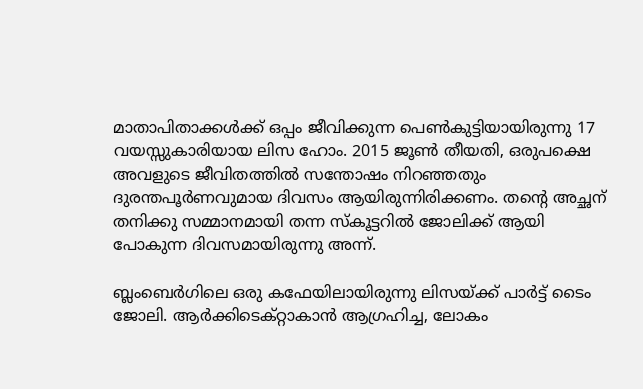മാതാപിതാക്കൾക്ക് ഒപ്പം ജീവിക്കുന്ന പെൺകുട്ടിയായിരുന്നു 17 വയസ്സുകാരിയായ ലിസ ഹോം. 2015 ജൂൺ തീയതി, ഒരുപക്ഷെ അവളുടെ ജീവിതത്തിൽ സന്തോഷം നിറഞ്ഞതും ദുരന്തപൂർണവുമായ ദിവസം ആയിരുന്നിരിക്കണം. തന്റെ അച്ഛന് തനിക്കു സമ്മാനമായി തന്ന സ്കൂട്ടറിൽ ജോലിക്ക് ആയി പോകുന്ന ദിവസമായിരുന്നു അന്ന്.

ബ്ലംബെർഗിലെ ഒരു കഫേയിലായിരുന്നു ലിസയ്ക്ക് പാർട്ട് ടൈം ജോലി. ആർക്കിടെക്റ്റാകാൻ ആഗ്രഹിച്ച, ലോകം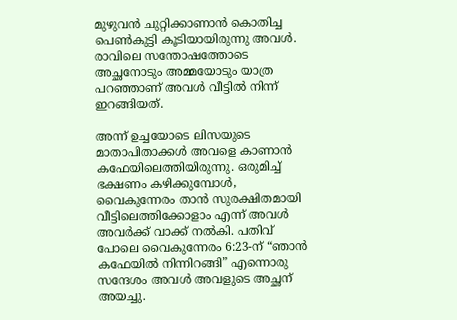മുഴുവൻ ചുറ്റിക്കാണാൻ കൊതിച്ച പെൺകുട്ടി കൂടിയായിരുന്നു അവൾ. രാവിലെ സന്തോഷത്തോടെ അച്ഛനോടും അമ്മയോടും യാത്ര പറഞ്ഞാണ് അവൾ വീട്ടിൽ നിന്ന് ഇറങ്ങിയത്.

അന്ന് ഉച്ചയോടെ ലിസയുടെ മാതാപിതാക്കൾ അവളെ കാണാൻ കഫേയിലെത്തിയിരുന്നു. ഒരുമിച്ച് ഭക്ഷണം കഴിക്കുമ്പോൾ, വൈകുന്നേരം താൻ സുരക്ഷിതമായി വീട്ടിലെത്തിക്കോളാം എന്ന് അവൾ അവർക്ക് വാക്ക് നൽകി. പതിവ് പോലെ വൈകുന്നേരം 6:23-ന് “ഞാൻ കഫേയിൽ നിന്നിറങ്ങി” എന്നൊരു സന്ദേശം അവൾ അവളുടെ അച്ഛന് അയച്ചു.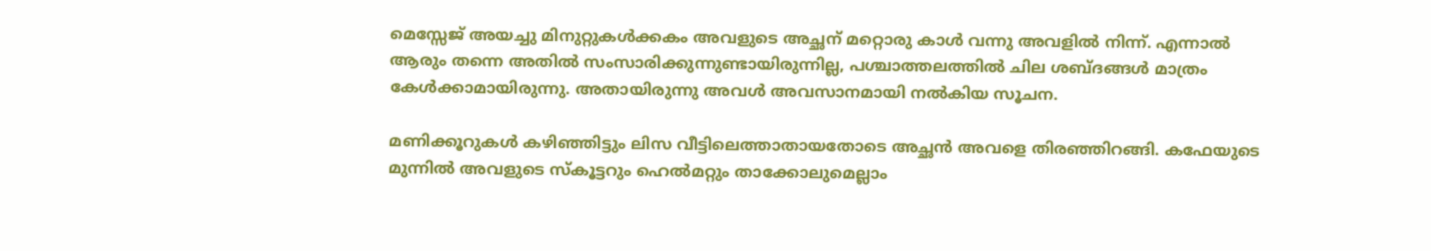മെസ്സേജ് അയച്ചു മിനുറ്റുകൾക്കകം അവളുടെ അച്ഛന് മറ്റൊരു കാൾ വന്നു അവളിൽ നിന്ന്. എന്നാൽ ആരും തന്നെ അതിൽ സംസാരിക്കുന്നുണ്ടായിരുന്നില്ല, പശ്ചാത്തലത്തിൽ ചില ശബ്ദങ്ങൾ മാത്രം കേൾക്കാമായിരുന്നു. അതായിരുന്നു അവൾ അവസാനമായി നൽകിയ സൂചന.

മണിക്കൂറുകൾ കഴിഞ്ഞിട്ടും ലിസ വീട്ടിലെത്താതായതോടെ അച്ഛൻ അവളെ തിരഞ്ഞിറങ്ങി. കഫേയുടെ മുന്നിൽ അവളുടെ സ്കൂട്ടറും ഹെൽമറ്റും താക്കോലുമെല്ലാം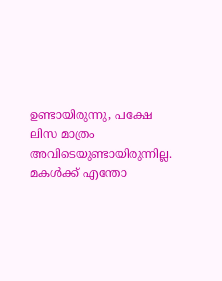ഉണ്ടായിരുന്നു, പക്ഷേ ലിസ മാത്രം അവിടെയുണ്ടായിരുന്നില്ല. മകൾക്ക് എന്തോ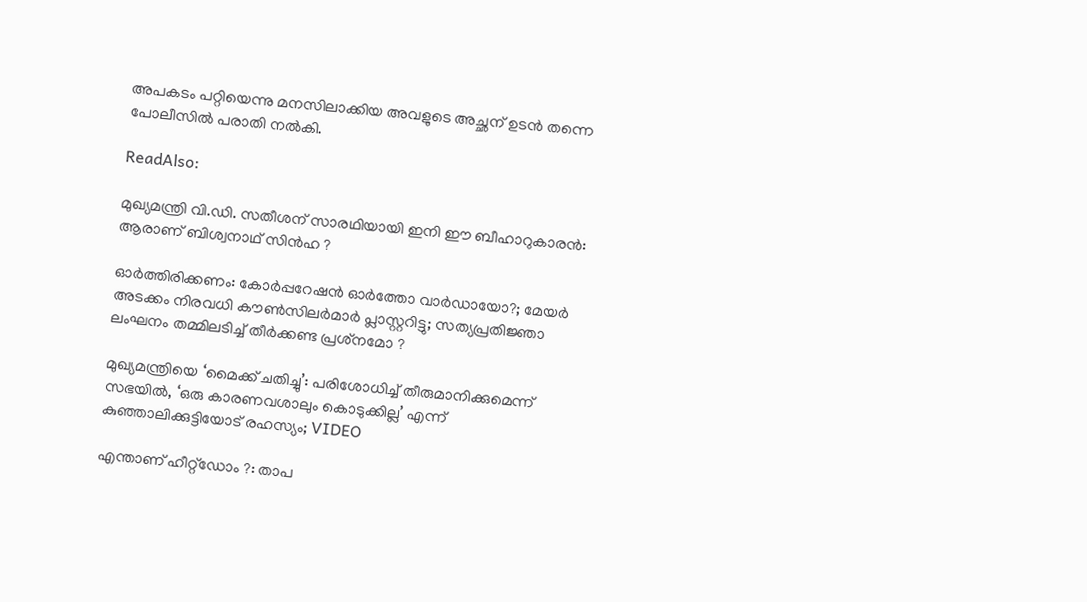അപകടം പറ്റിയെന്നു മനസിലാക്കിയ അവളുടെ അച്ഛന് ഉടൻ തന്നെ പോലീസിൽ പരാതി നൽകി.

ReadAlso:

മുഖ്യമന്ത്രി വി.ഡി. സതീശന് സാരഥിയായി ഇനി ഈ ബീഹാറുകാരന്‍: ആരാണ് ബിശ്വനാഥ് സിന്‍ഹ ?

ഓര്‍ത്തിരിക്കണം: കോര്‍പ്പറേഷന്‍ ഓര്‍ത്തോ വാര്‍ഡായോ?; മേയര്‍ അടക്കം നിരവധി കൗണ്‍സിലര്‍മാര്‍ പ്ലാസ്റ്ററിട്ടു; സത്യപ്രതിജ്ഞാ ലംഘനം തമ്മിലടിച്ച് തീര്‍ക്കണ്ട പ്രശ്‌നമോ ?

മുഖ്യമന്ത്രിയെ ‘മൈക്ക് ചതിച്ചു’: പരിശോധിച്ച് തീരുമാനിക്കുമെന്ന് സഭയില്‍, ‘ഒരു കാരണവശാലും കൊടുക്കില്ല’ എന്ന് കുഞ്ഞാലിക്കുട്ടിയോട് രഹസ്യം; VIDEO

എന്താണ് ഹീറ്റ്‌ഡോം ?: താപ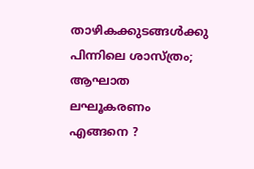താഴികക്കുടങ്ങള്‍ക്കു പിന്നിലെ ശാസ്ത്രം; ആഘാത ലഘൂകരണം എങ്ങനെ ?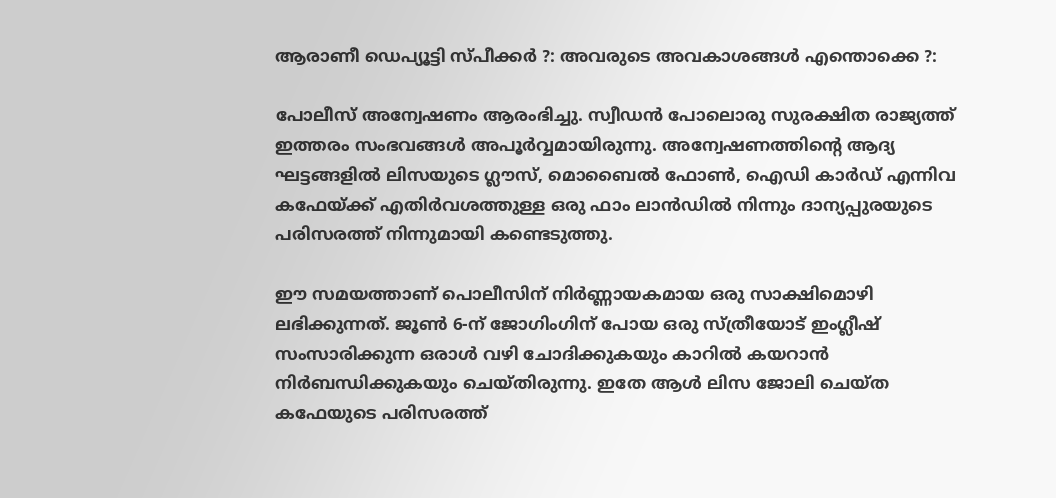ആരാണീ ഡെപ്യൂട്ടി സ്പീക്കര്‍ ?: അവരുടെ അവകാശങ്ങള്‍ എന്തൊക്കെ ?:

പോലീസ് അന്വേഷണം ആരംഭിച്ചു. സ്വീഡൻ പോലൊരു സുരക്ഷിത രാജ്യത്ത് ഇത്തരം സംഭവങ്ങൾ അപൂർവ്വമായിരുന്നു. അന്വേഷണത്തിന്റെ ആദ്യ ഘട്ടങ്ങളിൽ ലിസയുടെ ഗ്ലൗസ്, മൊബൈൽ ഫോൺ, ഐഡി കാർഡ് എന്നിവ കഫേയ്ക്ക് എതിർവശത്തുള്ള ഒരു ഫാം ലാൻഡിൽ നിന്നും ദാന്യപ്പുരയുടെ പരിസരത്ത് നിന്നുമായി കണ്ടെടുത്തു.

ഈ സമയത്താണ് പൊലീസിന് നിർണ്ണായകമായ ഒരു സാക്ഷിമൊഴി ലഭിക്കുന്നത്. ജൂൺ 6-ന് ജോഗിംഗിന് പോയ ഒരു സ്ത്രീയോട് ഇംഗ്ലീഷ് സംസാരിക്കുന്ന ഒരാൾ വഴി ചോദിക്കുകയും കാറിൽ കയറാൻ നിർബന്ധിക്കുകയും ചെയ്തിരുന്നു. ഇതേ ആൾ ലിസ ജോലി ചെയ്ത കഫേയുടെ പരിസരത്ത്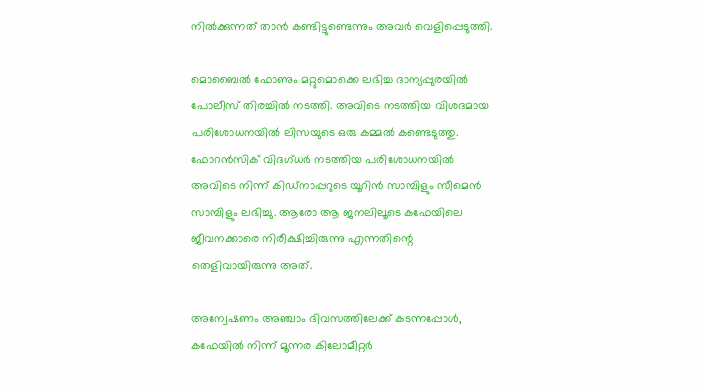നിൽക്കുന്നത് താൻ കണ്ടിട്ടുണ്ടെന്നും അവർ വെളിപ്പെടുത്തി.

മൊബൈൽ ഫോണും മറ്റുമൊക്കെ ലഭിച്ച ദാന്യപ്പുരയിൽ പോലീസ് തിരച്ചിൽ നടത്തി. അവിടെ നടത്തിയ വിശദമായ പരിശോധനയിൽ ലിസയുടെ ഒരു കമ്മൽ കണ്ടെടുത്തു. ഫോറൻസിക് വിദഗ്ധർ നടത്തിയ പരിശോധനയിൽ അവിടെ നിന്ന് കിഡ്നാപ്പറുടെ യൂറിൻ സാമ്പിളും സീമെൻ സാമ്പിളും ലഭിച്ചു. ആരോ ആ ജനലിലൂടെ കഫേയിലെ ജീവനക്കാരെ നിരീക്ഷിച്ചിരുന്നു എന്നതിന്റെ തെളിവായിരുന്നു അത്.

അന്വേഷണം അഞ്ചാം ദിവസത്തിലേക്ക് കടന്നപ്പോൾ, കഫേയിൽ നിന്ന് മൂന്നര കിലോമീറ്റർ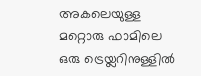അകലെയുള്ള മറ്റൊരു ഫാമിലെ ഒരു ട്രെയ്ലറിനുള്ളിൽ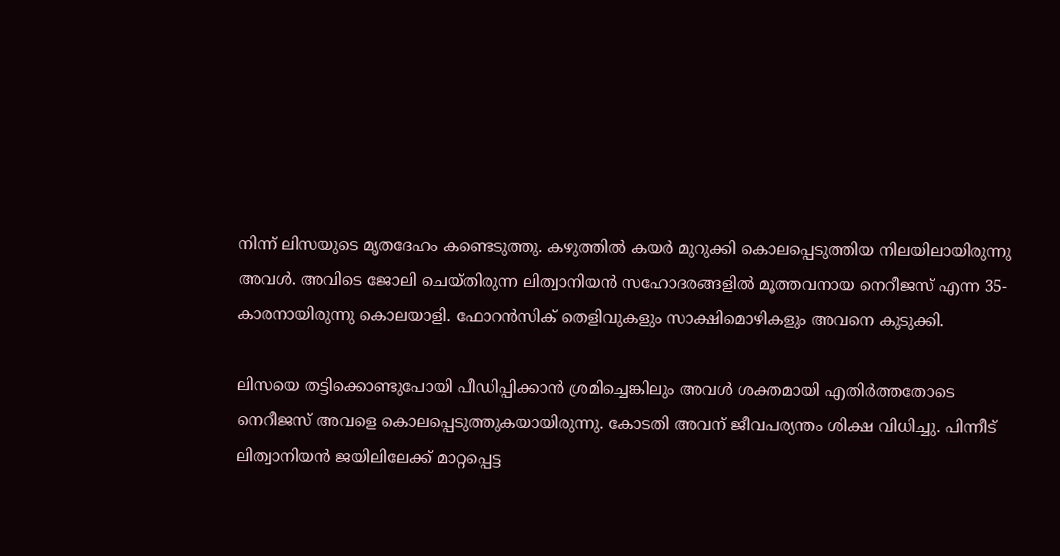നിന്ന് ലിസയുടെ മൃതദേഹം കണ്ടെടുത്തു. കഴുത്തിൽ കയർ മുറുക്കി കൊലപ്പെടുത്തിയ നിലയിലായിരുന്നു അവൾ. അവിടെ ജോലി ചെയ്തിരുന്ന ലിത്വാനിയൻ സഹോദരങ്ങളിൽ മൂത്തവനായ നെറീജസ് എന്ന 35-കാരനായിരുന്നു കൊലയാളി. ഫോറൻസിക് തെളിവുകളും സാക്ഷിമൊഴികളും അവനെ കുടുക്കി.

ലിസയെ തട്ടിക്കൊണ്ടുപോയി പീഡിപ്പിക്കാൻ ശ്രമിച്ചെങ്കിലും അവൾ ശക്തമായി എതിർത്തതോടെ നെറീജസ് അവളെ കൊലപ്പെടുത്തുകയായിരുന്നു. കോടതി അവന് ജീവപര്യന്തം ശിക്ഷ വിധിച്ചു. പിന്നീട് ലിത്വാനിയൻ ജയിലിലേക്ക് മാറ്റപ്പെട്ട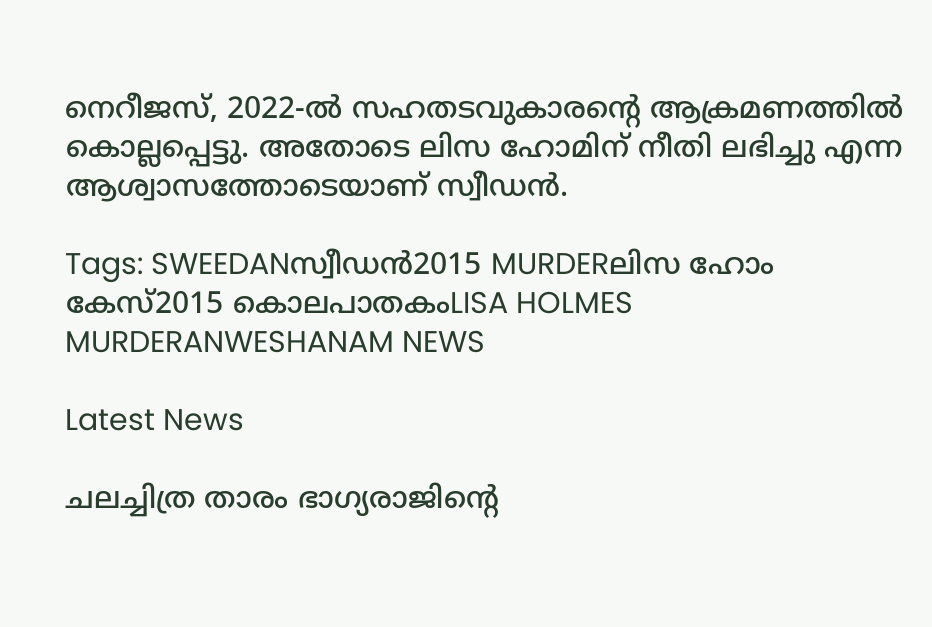നെറീജസ്, 2022-ൽ സഹതടവുകാരന്റെ ആക്രമണത്തിൽ കൊല്ലപ്പെട്ടു. അതോടെ ലിസ ഹോമിന് നീതി ലഭിച്ചു എന്ന ആശ്വാസത്തോടെയാണ് സ്വീഡൻ.

Tags: SWEEDANസ്വീഡന്‍2015 MURDERലിസ ഹോം കേസ്2015 കൊലപാതകംLISA HOLMES MURDERANWESHANAM NEWS

Latest News

ചലച്ചിത്ര താരം ഭാഗ്യരാജിന്റെ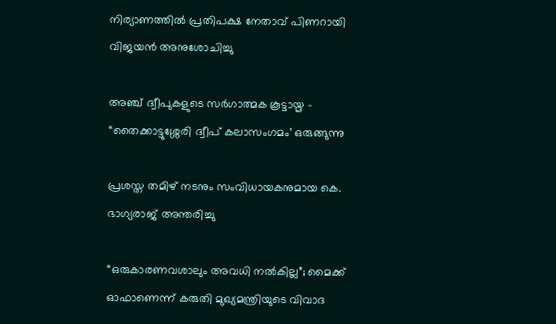നിര്യാണത്തില്‍ പ്രതിപക്ഷ നേതാവ് പിണറായി വിജയന്‍ അനുശോചിച്ചു

അഞ്ച് ദ്വീപുകളുടെ സർഗാത്മക കൂട്ടായ്മ – “തൈക്കാട്ടുശ്ശേരി ദ്വീപ് കലാസംഗമം’ ഒരുങ്ങുന്നു

പ്രശസ്ത തമിഴ് നടനും സംവിധായകനുമായ കെ. ഭാഗ്യരാജ് അന്തരിച്ചു

“ഒരുകാരണവശാലും അവധി നൽകില്ല”; മൈക്ക് ഓഫാണെന്ന് കരുതി മുഖ്യമന്ത്രിയുടെ വിവാദ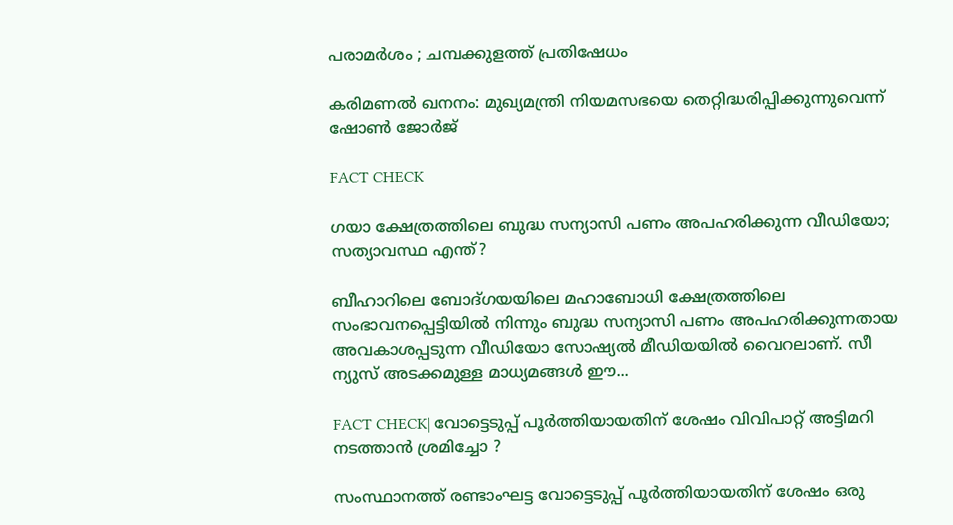പരാമർശം ; ചമ്പക്കുളത്ത് പ്രതിഷേധം

കരിമണല്‍ ഖനനം: മുഖ്യമന്ത്രി നിയമസഭയെ തെറ്റിദ്ധരിപ്പിക്കുന്നുവെന്ന് ഷോണ്‍ ജോര്‍ജ്

FACT CHECK

ഗയാ ക്ഷേത്രത്തിലെ ബുദ്ധ സന്യാസി പണം അപഹരിക്കുന്ന വീഡിയോ; സത്യാവസ്ഥ എന്ത്?

ബീഹാറിലെ ബോദ്ഗയയിലെ മഹാബോധി ക്ഷേത്രത്തിലെ സംഭാവനപ്പെട്ടിയില്‍ നിന്നും ബുദ്ധ സന്യാസി പണം അപഹരിക്കുന്നതായ അവകാശപ്പടുന്ന വീഡിയോ സോഷ്യല്‍ മീഡിയയില്‍ വൈറലാണ്. സീ ന്യുസ് അടക്കമുള്ള മാധ്യമങ്ങള്‍ ഈ...

FACT CHECK| വോട്ടെടുപ്പ് പൂർത്തിയായതിന് ശേഷം വിവിപാറ്റ് അട്ടിമറി നടത്താൻ ശ്രമിച്ചോ ?

സംസ്ഥാനത്ത് രണ്ടാംഘട്ട വോട്ടെടുപ്പ് പൂർത്തിയായതിന് ശേഷം ഒരു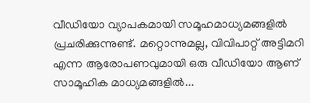വീഡിയോ വ്യാപകമായി സമൂഹമാധ്യമങ്ങളിൽ പ്രചരിക്കുന്നുണ്ട്. മറ്റൊന്നുമല്ല, വിവിപാറ്റ് അട്ടിമറി എന്ന ആരോപണവുമായി ഒരു വീഡിയോ ആണ് സാമൂഹിക മാധ്യമങ്ങളിൽ...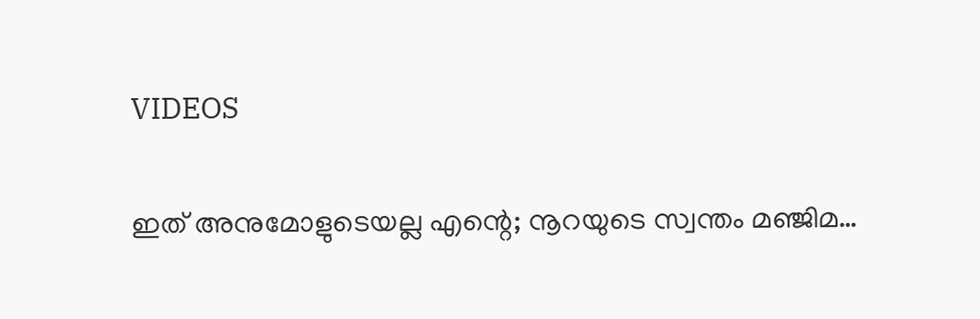VIDEOS

ഇത് അനുമോളുടെയല്ല എന്റെ; നൂറയുടെ സ്വന്തം മഞ്ജിമ…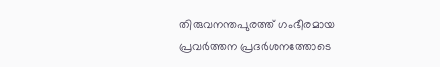തിരുവനന്തപുരത്ത് ഗംഭീരമായ പ്രവർത്തന പ്രദർശനത്തോടെ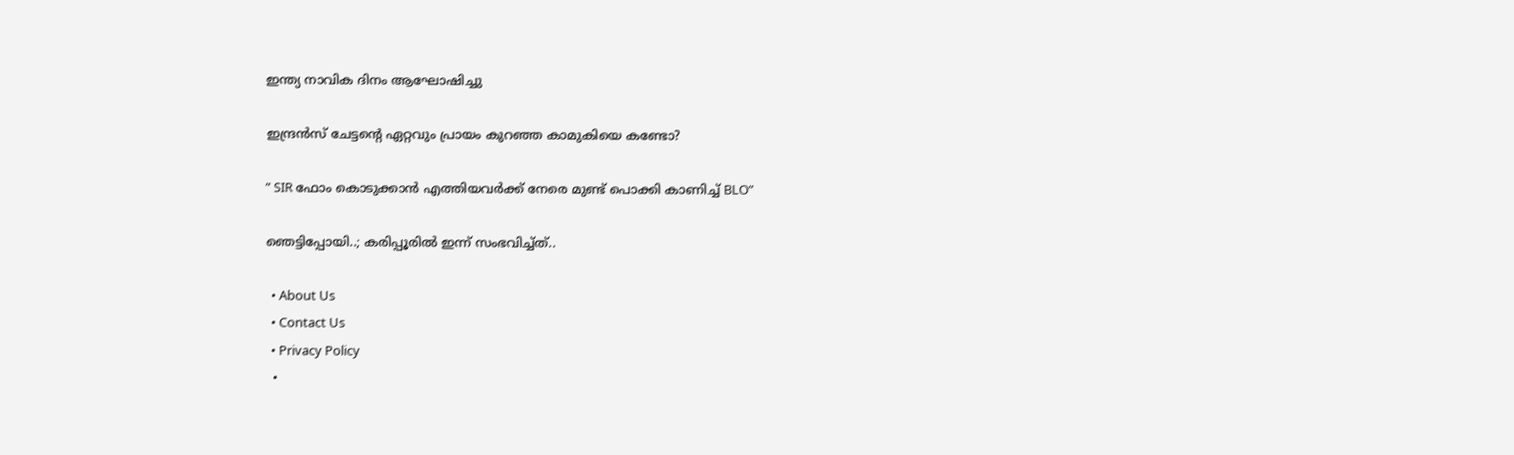ഇന്ത്യ നാവിക ദിനം ആഘോഷിച്ചു

ഇന്ദ്രൻസ് ചേട്ടന്റെ ഏറ്റവും പ്രായം കുറഞ്ഞ കാമുകിയെ കണ്ടോ?

” SIR ഫോം കൊടുക്കാൻ എത്തിയവർക്ക് നേരെ മുണ്ട് പൊക്കി കാണിച്ച് BLO”

ഞെട്ടിപ്പോയി..; കരിപ്പൂരിൽ ഇന്ന് സംഭവിച്ച്ത്..

  • About Us
  • Contact Us
  • Privacy Policy
  •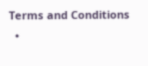Terms and Conditions
  •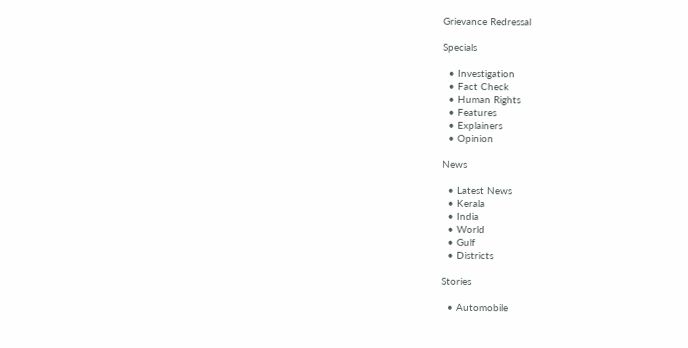Grievance Redressal

Specials

  • Investigation
  • Fact Check
  • Human Rights
  • Features
  • Explainers
  • Opinion

News

  • Latest News
  • Kerala
  • India
  • World
  • Gulf
  • Districts

Stories

  • Automobile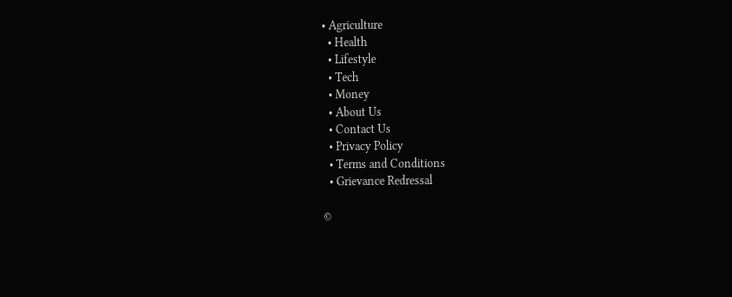• Agriculture
  • Health
  • Lifestyle
  • Tech
  • Money
  • About Us
  • Contact Us
  • Privacy Policy
  • Terms and Conditions
  • Grievance Redressal

©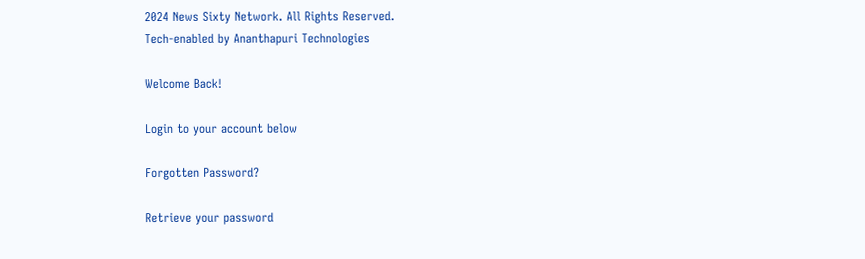2024 News Sixty Network. All Rights Reserved.
Tech-enabled by Ananthapuri Technologies

Welcome Back!

Login to your account below

Forgotten Password?

Retrieve your password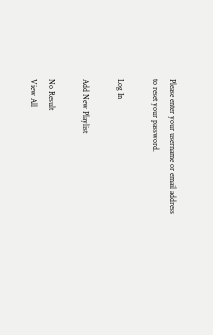Please enter your username or email address to reset your password.

Log In

Add New Playlist

No Result
View All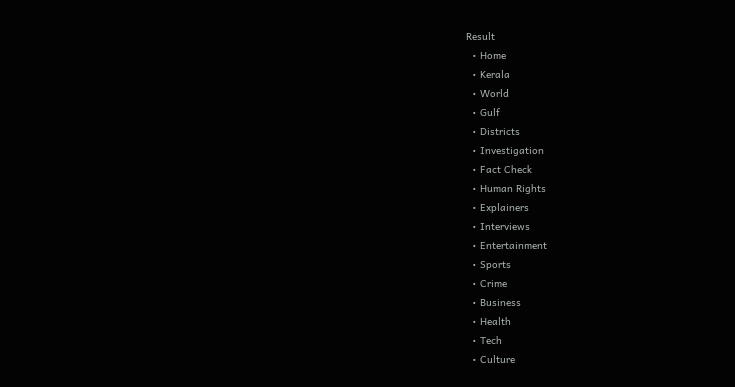Result
  • Home
  • Kerala
  • World
  • Gulf
  • Districts
  • Investigation
  • Fact Check
  • Human Rights
  • Explainers
  • Interviews
  • Entertainment
  • Sports
  • Crime
  • Business
  • Health
  • Tech
  • Culture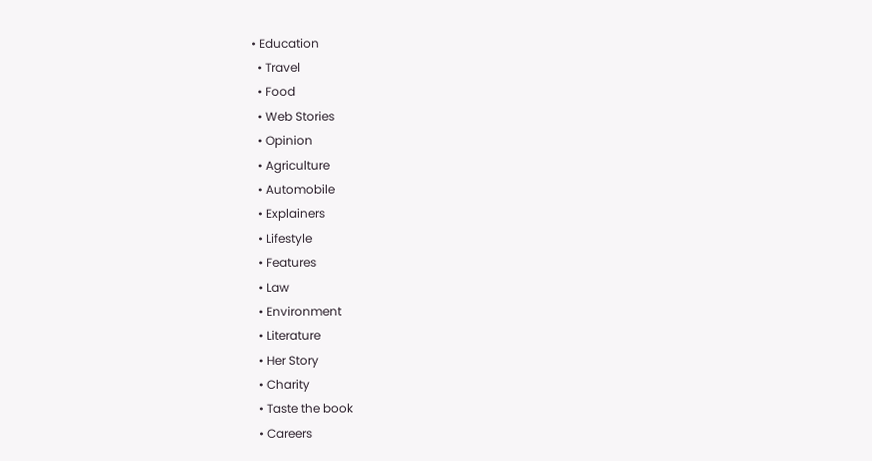• Education
  • Travel
  • Food
  • Web Stories
  • Opinion
  • Agriculture
  • Automobile
  • Explainers
  • Lifestyle
  • Features
  • Law
  • Environment
  • Literature
  • Her Story
  • Charity
  • Taste the book
  • Careers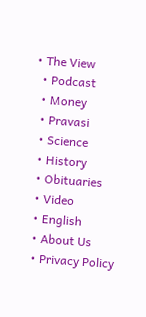• The View
  • Podcast
  • Money
  • Pravasi
  • Science
  • History
  • Obituaries
  • Video
  • English
  • About Us
  • Privacy Policy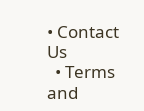• Contact Us
  • Terms and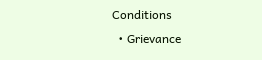Conditions
  • Grievance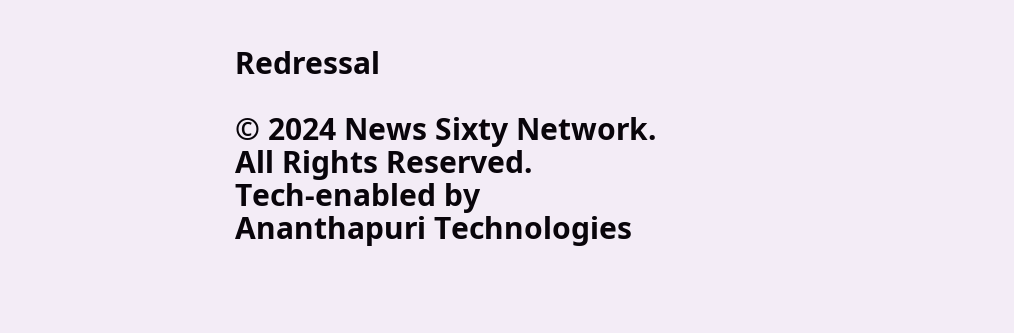Redressal

© 2024 News Sixty Network. All Rights Reserved.
Tech-enabled by Ananthapuri Technologies